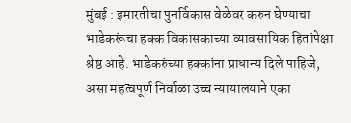मुंबई : इमारतीचा पुनर्विकास वेळेवर करुन घेण्याचा भाडेकरूंचा हक्क विकासकाच्या व्यावसायिक हितांपेक्षा श्रेष्ठ आहे. भाडेकरुंच्या हक्कांना प्राधान्य दिले पाहिजे, असा महत्वपूर्ण निर्वाळा उच्च न्यायालयाने एका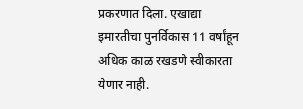प्रकरणात दिला. एखाद्या इमारतीचा पुनर्विकास 11 वर्षांहून अधिक काळ रखडणे स्वीकारता येणार नाही.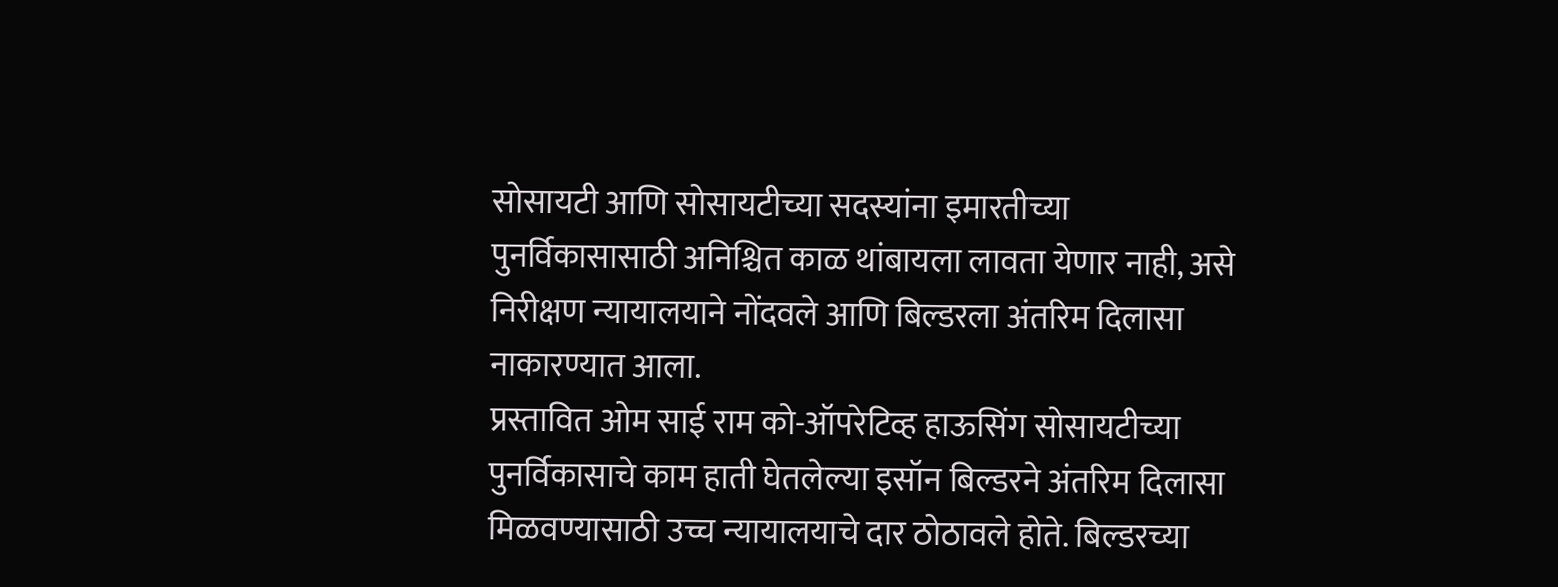सोसायटी आणि सोसायटीच्या सदस्यांना इमारतीच्या पुनर्विकासासाठी अनिश्चित काळ थांबायला लावता येणार नाही, असे निरीक्षण न्यायालयाने नोंदवले आणि बिल्डरला अंतरिम दिलासा नाकारण्यात आला.
प्रस्तावित ओम साई राम को-ऑपरेटिव्ह हाऊसिंग सोसायटीच्या पुनर्विकासाचे काम हाती घेतलेल्या इसॉन बिल्डरने अंतरिम दिलासा मिळवण्यासाठी उच्च न्यायालयाचे दार ठोठावले होते. बिल्डरच्या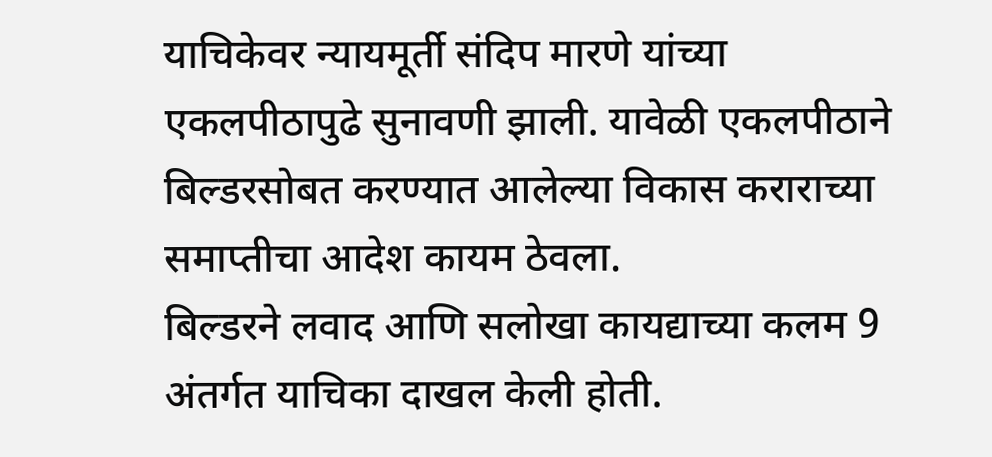याचिकेवर न्यायमूर्ती संदिप मारणे यांच्या एकलपीठापुढे सुनावणी झाली. यावेळी एकलपीठाने बिल्डरसोबत करण्यात आलेल्या विकास कराराच्या समाप्तीचा आदेश कायम ठेवला.
बिल्डरने लवाद आणि सलोखा कायद्याच्या कलम 9 अंतर्गत याचिका दाखल केली होती.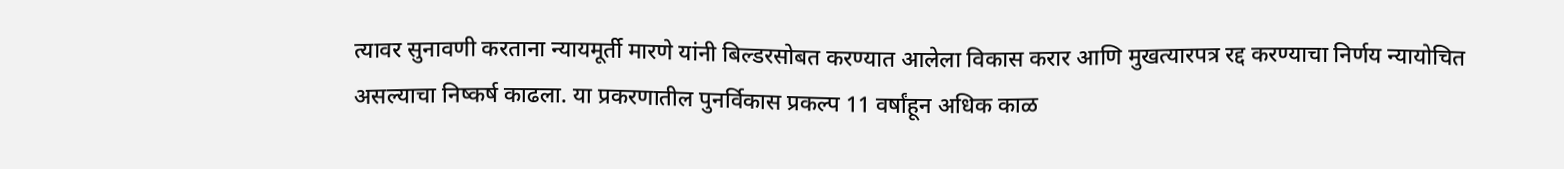त्यावर सुनावणी करताना न्यायमूर्ती मारणे यांनी बिल्डरसोबत करण्यात आलेला विकास करार आणि मुखत्यारपत्र रद्द करण्याचा निर्णय न्यायोचित असल्याचा निष्कर्ष काढला. या प्रकरणातील पुनर्विकास प्रकल्प 11 वर्षांहून अधिक काळ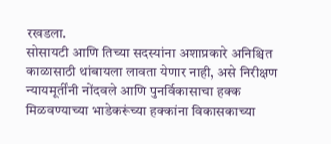रखडला.
सोसायटी आणि तिच्या सदस्यांना अशाप्रकारे अनिश्चित काळासाठी थांबायला लावता येणार नाही, असे निरीक्षण न्यायमूर्तींनी नोंदवले आणि पुनर्विकासाचा हक्क मिळवण्याच्या भाडेकरूंच्या हक्कांना विकासकाच्या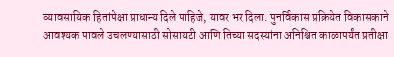व्यावसायिक हितांपेक्षा प्राधान्य दिले पाहिजे, यावर भर दिला. पुनर्विकास प्रक्रियेत विकासकाने आवश्यक पावले उचलण्यासाठी सोसायटी आणि तिच्या सदस्यांना अनिश्चित काळापर्यंत प्रतीक्षा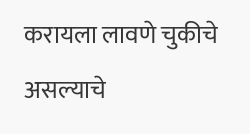करायला लावणे चुकीचे असल्याचे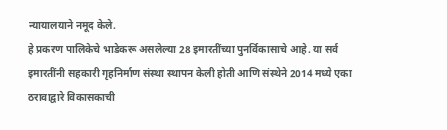न्यायालयाने नमूद केले.
हे प्रकरण पालिकेचे भाडेकरू असलेल्या 28 इमारतींच्या पुनर्विकासाचे आहे. या सर्व इमारतींनी सहकारी गृहनिर्माण संस्था स्थापन केली होती आणि संस्थेने 2014 मध्ये एका ठरावाद्वारे विकासकाची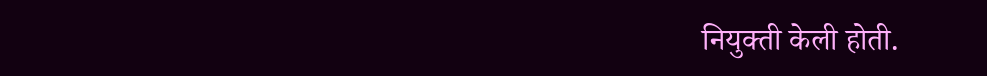नियुक्ती केली होती.